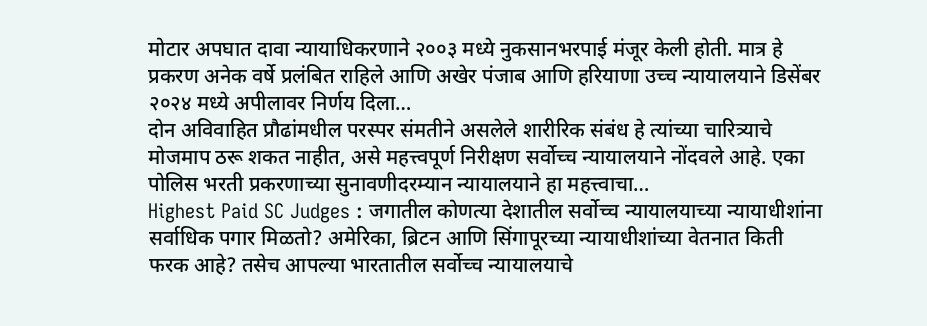मोटार अपघात दावा न्यायाधिकरणाने २००३ मध्ये नुकसानभरपाई मंजूर केली होती. मात्र हे प्रकरण अनेक वर्षे प्रलंबित राहिले आणि अखेर पंजाब आणि हरियाणा उच्च न्यायालयाने डिसेंबर २०२४ मध्ये अपीलावर निर्णय दिला…
दोन अविवाहित प्रौढांमधील परस्पर संमतीने असलेले शारीरिक संबंध हे त्यांच्या चारित्र्याचे मोजमाप ठरू शकत नाहीत, असे महत्त्वपूर्ण निरीक्षण सर्वोच्च न्यायालयाने नोंदवले आहे. एका पोलिस भरती प्रकरणाच्या सुनावणीदरम्यान न्यायालयाने हा महत्त्वाचा…
Highest Paid SC Judges : जगातील कोणत्या देशातील सर्वोच्च न्यायालयाच्या न्यायाधीशांना सर्वाधिक पगार मिळतो? अमेरिका, ब्रिटन आणि सिंगापूरच्या न्यायाधीशांच्या वेतनात किती फरक आहे? तसेच आपल्या भारतातील सर्वोच्च न्यायालयाचे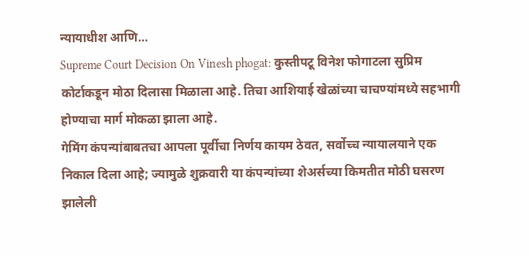न्यायाधीश आणि…
Supreme Court Decision On Vinesh phogat: कुस्तीपटू विनेश फोगाटला सुप्रिम कोर्टाकडून मोठा दिलासा मिळाला आहे. तिचा आशियाई खेळांच्या चाचण्यांमध्ये सहभागी होण्याचा मार्ग मोकळा झाला आहे.
गेमिंग कंपन्यांबाबतचा आपला पूर्वीचा निर्णय कायम ठेवत, सर्वोच्च न्यायालयाने एक निकाल दिला आहे; ज्यामुळे शुक्रवारी या कंपन्यांच्या शेअर्सच्या किमतीत मोठी घसरण झालेली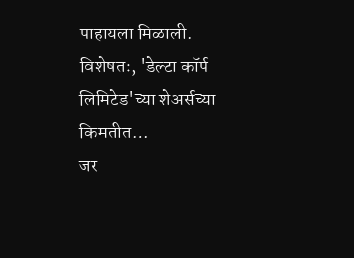पाहायला मिळाली. विशेषतः, 'डेल्टा कॉर्प लिमिटेड'च्या शेअर्सच्या किमतीत…
जर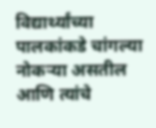विद्यार्थ्यांच्या पालकांकडे चांगल्या नोकऱ्या असतील आणि त्यांचे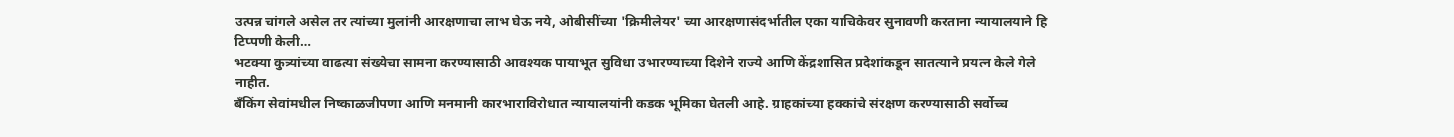उत्पन्न चांगले असेल तर त्यांच्या मुलांनी आरक्षणाचा लाभ घेऊ नये, ओबीसींच्या 'क्रिमीलेयर' च्या आरक्षणासंदर्भातील एका याचिकेवर सुनावणी करताना न्यायालयाने हि टिप्पणी केली…
भटक्या कुत्र्यांच्या वाढत्या संख्येचा सामना करण्यासाठी आवश्यक पायाभूत सुविधा उभारण्याच्या दिशेने राज्ये आणि केंद्रशासित प्रदेशांकडून सातत्याने प्रयत्न केले गेले नाहीत.
बँकिंग सेवांमधील निष्काळजीपणा आणि मनमानी कारभाराविरोधात न्यायालयांनी कडक भूमिका घेतली आहे. ग्राहकांच्या हक्कांचे संरक्षण करण्यासाठी सर्वोच्च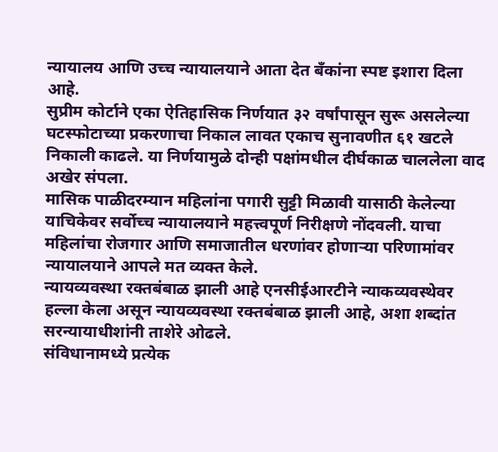न्यायालय आणि उच्च न्यायालयाने आता देत बँकांना स्पष्ट इशारा दिला आहे.
सुप्रीम कोर्टाने एका ऐतिहासिक निर्णयात ३२ वर्षांपासून सुरू असलेल्या घटस्फोटाच्या प्रकरणाचा निकाल लावत एकाच सुनावणीत ६१ खटले निकाली काढले. या निर्णयामुळे दोन्ही पक्षांमधील दीर्घकाळ चाललेला वाद अखेर संपला.
मासिक पाळीदरम्यान महिलांना पगारी सुट्टी मिळावी यासाठी केलेल्या याचिकेवर सर्वोच्च न्यायालयाने महत्त्वपूर्ण निरीक्षणे नोंदवली. याचा महिलांचा रोजगार आणि समाजातील धरणांवर होणाऱ्या परिणामांवर न्यायालयाने आपले मत व्यक्त केले.
न्यायव्यवस्था रक्तबंबाळ झाली आहे एनसीईआरटीने न्याकव्यवस्थेवर हल्ला केला असून न्यायव्यवस्था रक्तबंबाळ झाली आहे, अशा शब्दांत सरन्यायाधीशांनी ताशेरे ओढले.
संविधानामध्ये प्रत्येक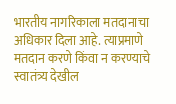भारतीय नागरिकाला मतदानाचा अधिकार दिला आहे. त्याप्रमाणे मतदान करणे किंवा न करण्याचे स्वातंत्र्य देखील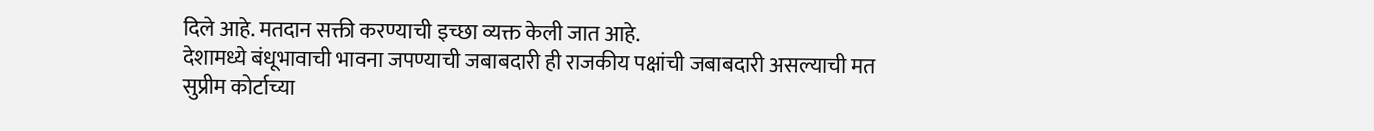दिले आहे. मतदान सक्ती करण्याची इच्छा व्यक्त केली जात आहे.
देशामध्ये बंधूभावाची भावना जपण्याची जबाबदारी ही राजकीय पक्षांची जबाबदारी असल्याची मत सुप्रीम कोर्टाच्या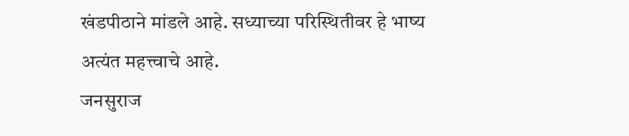खंडपीठाने मांडले आहे. सध्याच्या परिस्थितीवर हे भाष्य अत्यंत महत्त्वाचे आहे.
जनसुराज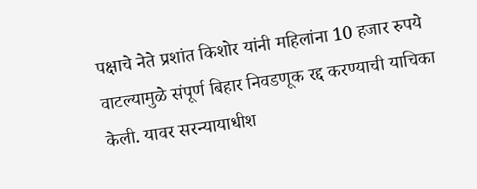पक्षाचे नेते प्रशांत किशोर यांनी महिलांना 10 हजार रुपये वाटल्यामुळे संपूर्ण बिहार निवडणूक रद्द करण्याची याचिका केली. यावर सरन्यायाधीश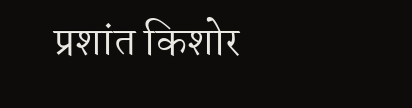प्रशांत किशोर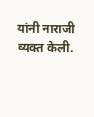यांनी नाराजी व्यक्त केली.